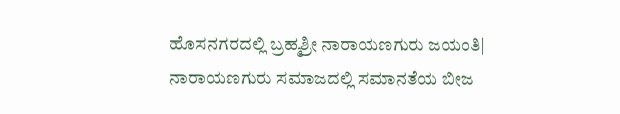ಹೊಸನಗರದಲ್ಲಿ ಬ್ರಹ್ಮಶ್ರೀ ನಾರಾಯಣಗುರು ಜಯಂತಿ| ನಾರಾಯಣಗುರು ಸಮಾಜದಲ್ಲಿ ಸಮಾನತೆಯ ಬೀಜ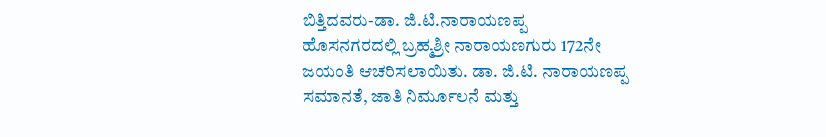ಬಿತ್ತಿದವರು-ಡಾ. ಜಿ.ಟಿ.ನಾರಾಯಣಪ್ಪ
ಹೊಸನಗರದಲ್ಲಿ ಬ್ರಹ್ಮಶ್ರೀ ನಾರಾಯಣಗುರು 172ನೇ ಜಯಂತಿ ಆಚರಿಸಲಾಯಿತು. ಡಾ. ಜಿ.ಟಿ. ನಾರಾಯಣಪ್ಪ ಸಮಾನತೆ, ಜಾತಿ ನಿರ್ಮೂಲನೆ ಮತ್ತು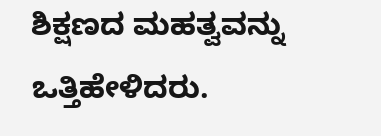ಶಿಕ್ಷಣದ ಮಹತ್ವವನ್ನು ಒತ್ತಿಹೇಳಿದರು.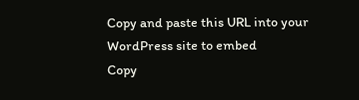Copy and paste this URL into your WordPress site to embed
Copy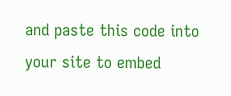and paste this code into your site to embed